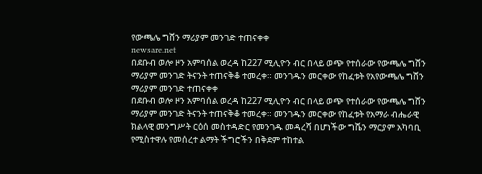የውጫሌ ግሸን ማሪያም መንገድ ተጠናቀቀ
newsare.net
በደቡብ ወሎ ዞን አምባሰል ወረዳ ከ227 ሚሊዮን ብር በላይ ወጭ የተሰራው የውጫሌ ግሸን ማሪያም መንገድ ትናንት ተጠናቅቆ ተመረቀ። መንገዱን መርቀው የከፈቱት የአየውጫሌ ግሸን ማሪያም መንገድ ተጠናቀቀ
በደቡብ ወሎ ዞን አምባሰል ወረዳ ከ227 ሚሊዮን ብር በላይ ወጭ የተሰራው የውጫሌ ግሸን ማሪያም መንገድ ትናንት ተጠናቅቆ ተመረቀ። መንገዱን መርቀው የከፈቱት የአማራ ብሔራዊ ክልላዊ መንግሥት ርዕሰ መስተዳድር የመንገዱ መዳረሻ በሆነችው ግሼን ማርያም አካባቢ የሚስተዋሉ የመሰረተ ልማት ችግሮችን በቅደም ተከተል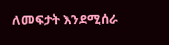ለመፍታት እንደሚሰራ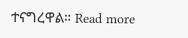ተናግረዋል። Read more